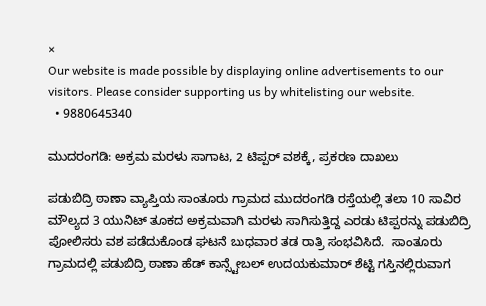×
Our website is made possible by displaying online advertisements to our visitors. Please consider supporting us by whitelisting our website.
  • 9880645340

ಮುದರಂಗಡಿ: ಅಕ್ರಮ ಮರಳು ಸಾಗಾಟ, 2 ಟಿಪ್ಪರ್ ವಶಕ್ಕೆ, ಪ್ರಕರಣ ದಾಖಲು

ಪಡುಬಿದ್ರಿ ಠಾಣಾ ವ್ಯಾಪ್ತಿಯ ‌ಸಾಂತೂರು ಗ್ರಾಮದ ಮುದರಂಗಡಿ ರಸ್ತೆಯಲ್ಲಿ ತಲಾ 10 ಸಾವಿರ ಮೌಲ್ಯದ 3 ಯುನಿಟ್ ತೂಕದ ಅಕ್ರಮವಾಗಿ ಮರಳು ಸಾಗಿಸುತ್ತಿದ್ದ ಎರಡು ಟಿಪ್ಪರನ್ನು ಪಡುಬಿದ್ರಿ ಪೋಲಿಸರು ವಶ ಪಡೆದುಕೊಂಡ ‌ಘಟನೆ ಬುಧವಾರ ತಡ ರಾತ್ರಿ ಸಂಭವಿಸಿದೆ.  ಸಾಂತೂರು ಗ್ರಾಮದಲ್ಲಿ ಪಡುಬಿದ್ರಿ ಠಾಣಾ ಹೆಡ್ ಕಾನ್ಸ್ಟೇಬಲ್ ಉದಯಕುಮಾರ್‌ ಶೆಟ್ಟಿ ಗಸ್ತಿನಲ್ಲಿರುವಾಗ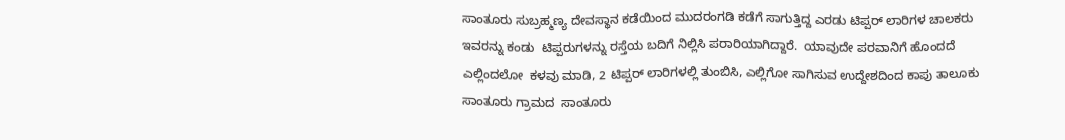ಸಾಂತೂರು ಸುಬ್ರಹ್ಮಣ್ಯ ದೇವಸ್ಥಾನ ಕಡೆಯಿಂದ ಮುದರಂಗಡಿ ಕಡೆಗೆ ಸಾಗುತ್ತಿದ್ದ ಎರಡು ಟಿಪ್ಪರ್‌ ಲಾರಿಗಳ ಚಾಲಕರು ಇವರನ್ನು ಕಂಡು  ಟಿಪ್ಪರುಗಳನ್ನು ರಸ್ತೆಯ ಬದಿಗೆ ನಿಲ್ಲಿಸಿ ಪರಾರಿಯಾಗಿದ್ದಾರೆ.  ಯಾವುದೇ ಪರವಾನಿಗೆ ಹೊಂದದೆ ಎಲ್ಲಿಂದಲೋ  ಕಳವು ಮಾಡಿ, 2 ಟಿಪ್ಪರ್‌ ಲಾರಿಗಳಲ್ಲಿ ತುಂಬಿಸಿ, ಎಲ್ಲಿಗೋ ಸಾಗಿಸುವ ಉದ್ದೇಶದಿಂದ ಕಾಪು ತಾಲೂಕು  ಸಾಂತೂರು ಗ್ರಾಮದ  ಸಾಂತೂರು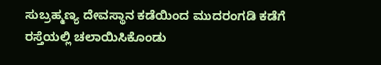ಸುಬ್ರಹ್ಮಣ್ಯ ದೇವಸ್ಥಾನ ಕಡೆಯಿಂದ ಮುದರಂಗಡಿ ಕಡೆಗೆ ರಸ್ತೆಯಲ್ಲಿ ಚಲಾಯಿಸಿಕೊಂಡು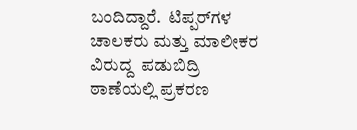ಬಂದಿದ್ದಾರೆ.  ಟಿಪ್ಪರ್‌ಗಳ  ಚಾಲಕರು ಮತ್ತು ಮಾಲೀಕರ ವಿರುದ್ದ  ಪಡುಬಿದ್ರಿ ಠಾಣೆಯಲ್ಲಿ ಪ್ರಕರಣ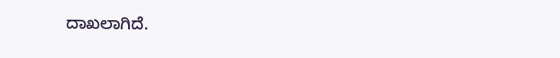ದಾಖಲಾಗಿದೆ.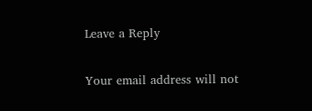Leave a Reply

Your email address will not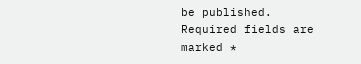be published. Required fields are marked *